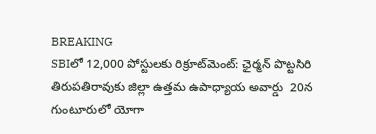BREAKING
SBIలో 12,000 పోస్టులకు రిక్రూట్‌మెంట్: ఛైర్మన్ పొట్టసిరి తిరుపతిరావుకు జిల్లా ఉత్తమ ఉపాధ్యాయ అవార్డు  20న గుంటూరులో యోగా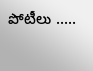పోటీలు .....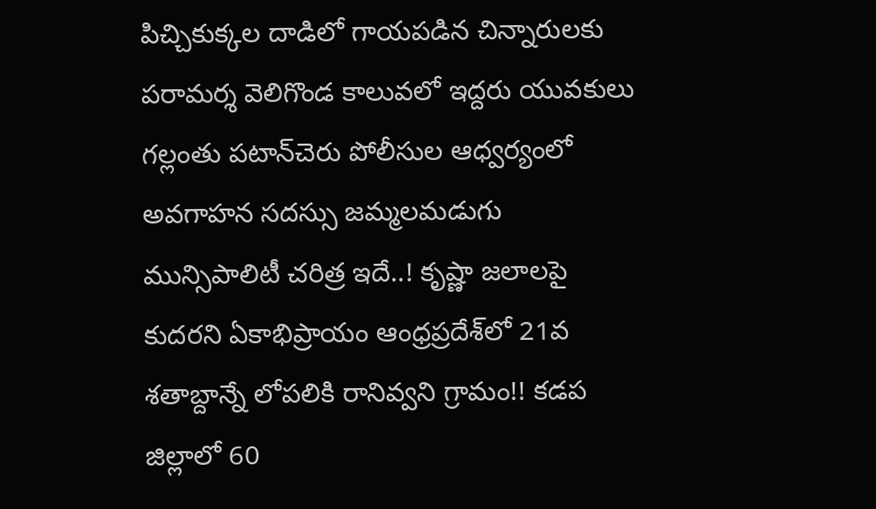పిచ్చికుక్కల దాడిలో గాయపడిన చిన్నారులకు పరామర్శ వెలిగొండ కాలువలో ఇద్దరు యువకులు గల్లంతు పటాన్‌చెరు పోలీసుల ఆధ్వర్యంలో అవగాహన సదస్సు జమ్మలమడుగు మున్సిపాలిటీ చరిత్ర ఇదే..! కృష్ణా జలాలపై కుదరని ఏకాభిప్రాయం ఆంధ్రప్రదేశ్‌లో 21వ శతాబ్దాన్నే లోపలికి రానివ్వని గ్రామం!! కడప జిల్లాలో 60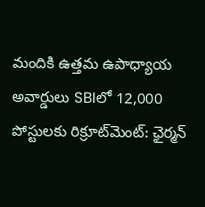మందికి ఉత్తమ ఉపాధ్యాయ అవార్డులు SBIలో 12,000 పోస్టులకు రిక్రూట్‌మెంట్: ఛైర్మన్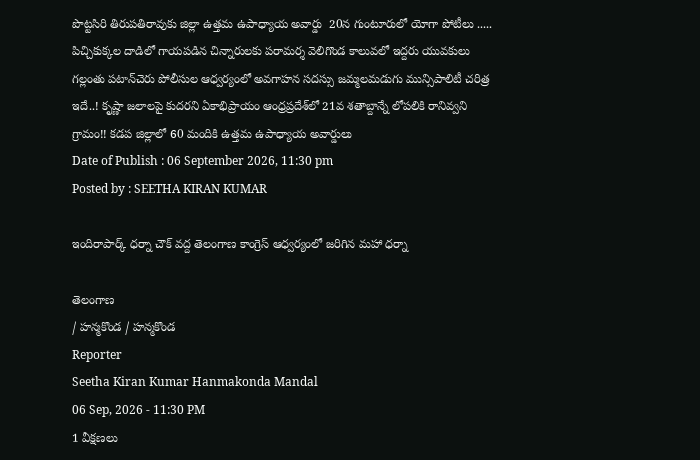పొట్టసిరి తిరుపతిరావుకు జిల్లా ఉత్తమ ఉపాధ్యాయ అవార్డు  20న గుంటూరులో యోగా పోటీలు ..... పిచ్చికుక్కల దాడిలో గాయపడిన చిన్నారులకు పరామర్శ వెలిగొండ కాలువలో ఇద్దరు యువకులు గల్లంతు పటాన్‌చెరు పోలీసుల ఆధ్వర్యంలో అవగాహన సదస్సు జమ్మలమడుగు మున్సిపాలిటీ చరిత్ర ఇదే..! కృష్ణా జలాలపై కుదరని ఏకాభిప్రాయం ఆంధ్రప్రదేశ్‌లో 21వ శతాబ్దాన్నే లోపలికి రానివ్వని గ్రామం!! కడప జిల్లాలో 60 మందికి ఉత్తమ ఉపాధ్యాయ అవార్డులు
Date of Publish : 06 September 2026, 11:30 pm
Posted by : SEETHA KIRAN KUMAR

ఇందిరాపార్క్ ధర్నా చౌక్ వద్ద తెలంగాణ కాంగ్రెస్ ఆధ్వర్యంలో జరిగిన మహా ధర్నా

తెలంగాణ
/ హన్మకొండ / హన్మకొండ
Reporter
Seetha Kiran Kumar Hanmakonda Mandal
06 Sep, 2026 - 11:30 PM
1 వీక్షణలు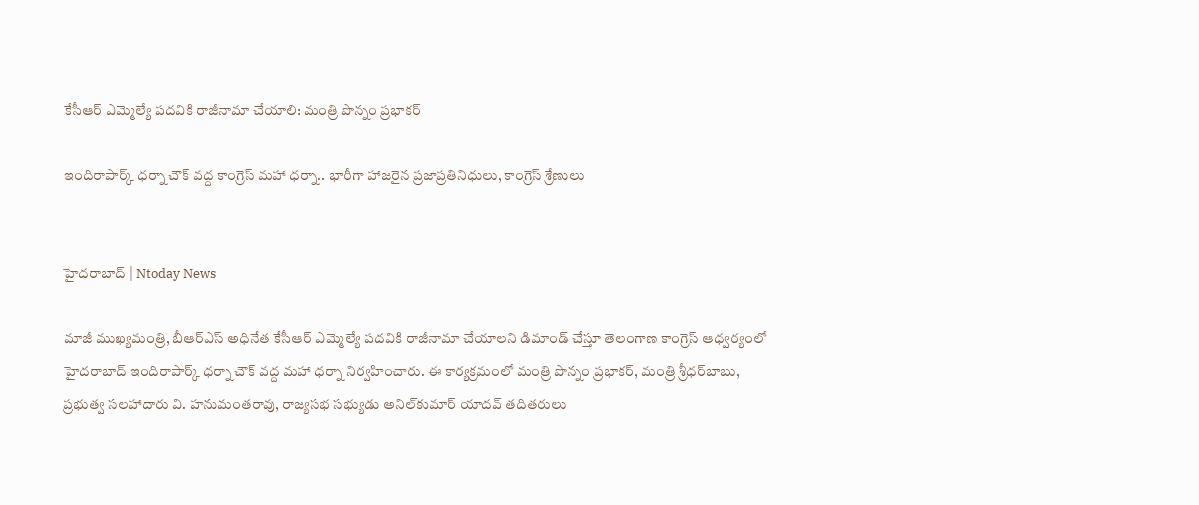కేసీఆర్ ఎమ్మెల్యే పదవికి రాజీనామా చేయాలి: మంత్రి పొన్నం ప్రభాకర్

ఇందిరాపార్క్ ధర్నా చౌక్ వద్ద కాంగ్రెస్ మహా ధర్నా.. భారీగా హాజరైన ప్రజాప్రతినిధులు, కాంగ్రెస్ శ్రేణులు


హైదరాబాద్ | Ntoday News

మాజీ ముఖ్యమంత్రి, బీఆర్‌ఎస్‌ అధినేత కేసీఆర్‌ ఎమ్మెల్యే పదవికి రాజీనామా చేయాలని డిమాండ్‌ చేస్తూ తెలంగాణ కాంగ్రెస్‌ ఆధ్వర్యంలో హైదరాబాద్‌ ఇందిరాపార్క్‌ ధర్నా చౌక్‌ వద్ద మహా ధర్నా నిర్వహించారు. ఈ కార్యక్రమంలో మంత్రి పొన్నం ప్రభాకర్, మంత్రి శ్రీధర్‌బాబు, ప్రభుత్వ సలహాదారు వి. హనుమంతరావు, రాజ్యసభ సభ్యుడు అనిల్‌కుమార్‌ యాదవ్ తదితరులు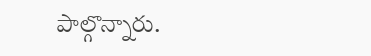పాల్గొన్నారు.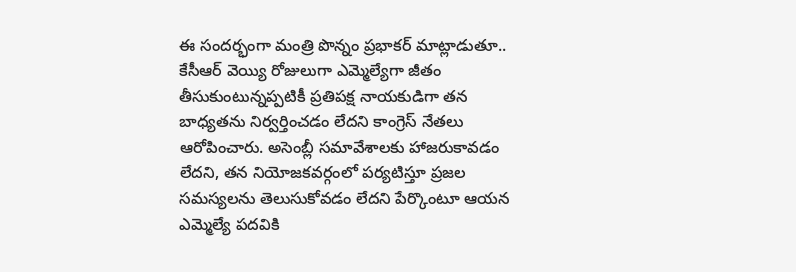ఈ సందర్భంగా మంత్రి పొన్నం ప్రభాకర్ మాట్లాడుతూ.. కేసీఆర్‌ వెయ్యి రోజులుగా ఎమ్మెల్యేగా జీతం తీసుకుంటున్నప్పటికీ ప్రతిపక్ష నాయకుడిగా తన బాధ్యతను నిర్వర్తించడం లేదని కాంగ్రెస్‌ నేతలు ఆరోపించారు. అసెంబ్లీ సమావేశాలకు హాజరుకావడం లేదని, తన నియోజకవర్గంలో పర్యటిస్తూ ప్రజల సమస్యలను తెలుసుకోవడం లేదని పేర్కొంటూ ఆయన ఎమ్మెల్యే పదవికి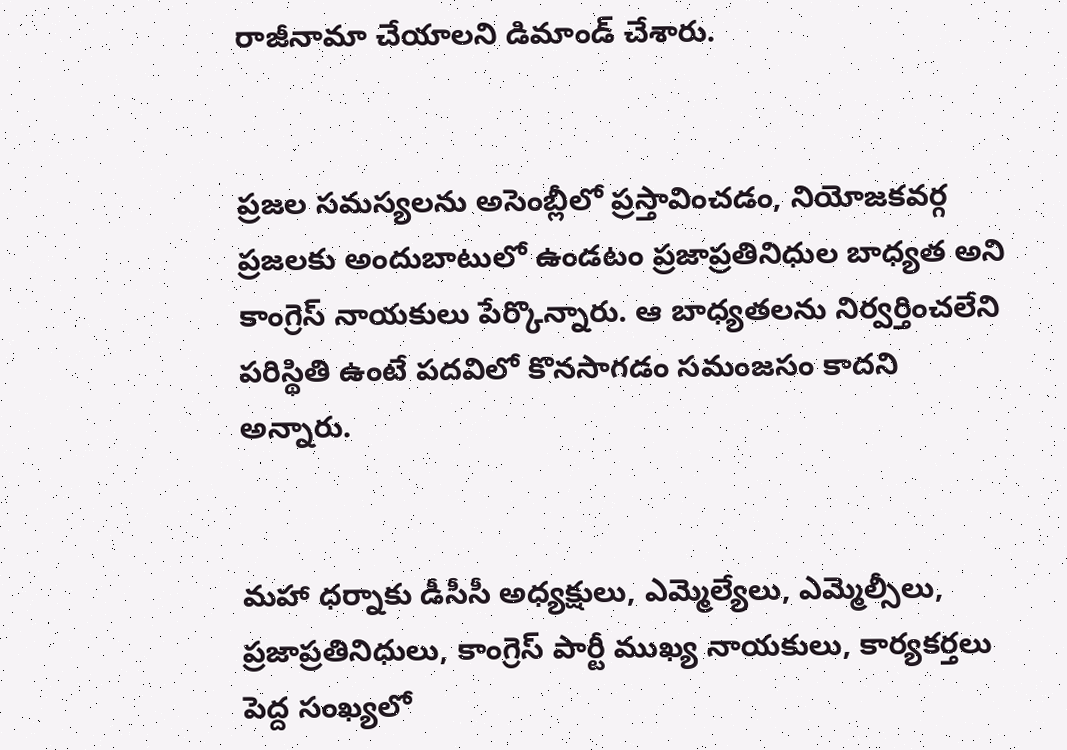రాజీనామా చేయాలని డిమాండ్‌ చేశారు.


ప్రజల సమస్యలను అసెంబ్లీలో ప్రస్తావించడం, నియోజకవర్గ ప్రజలకు అందుబాటులో ఉండటం ప్రజాప్రతినిధుల బాధ్యత అని కాంగ్రెస్‌ నాయకులు పేర్కొన్నారు. ఆ బాధ్యతలను నిర్వర్తించలేని పరిస్థితి ఉంటే పదవిలో కొనసాగడం సమంజసం కాదని అన్నారు.


మహా ధర్నాకు డీసీసీ అధ్యక్షులు, ఎమ్మెల్యేలు, ఎమ్మెల్సీలు, ప్రజాప్రతినిధులు, కాంగ్రెస్‌ పార్టీ ముఖ్య నాయకులు, కార్యకర్తలు పెద్ద సంఖ్యలో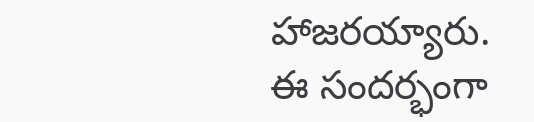హాజరయ్యారు. ఈ సందర్భంగా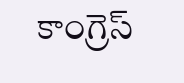కాంగ్రెస్‌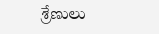శ్రేణులు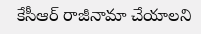కేసీఆర్‌ రాజీనామా చేయాలని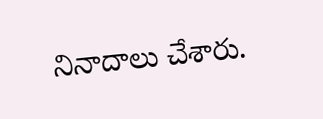నినాదాలు చేశారు.